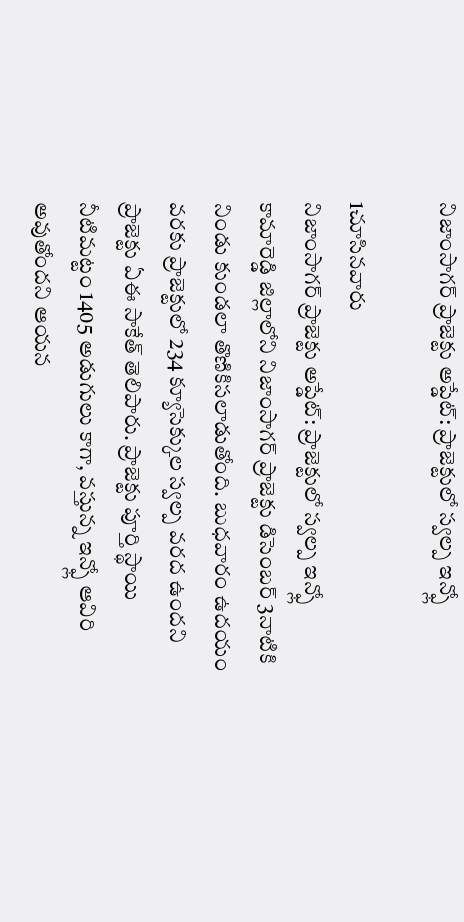నిజాంసాగర్ ప్రాజెక్టు అప్డేట్: ప్రాజెక్టులో స్వల్ప ఇన్ఫ్లో

1చూసినవారు
నిజాంసాగర్ ప్రాజెక్టు అప్డేట్: ప్రాజెక్టులో స్వల్ప ఇన్ఫ్లో
కామారెడ్డి జిల్లాలోని నిజాంసాగర్ ప్రాజెక్టు డిసెంబర్ 3నాటికి నిండు కుండలా తొణికిసలాడుతోంది. బుధవారం ఉదయం వరకు ప్రాజెక్టులో 234 క్యూసెక్కుల స్వల్ప వరద ఉందని ప్రాజెక్టు ఏఈ సాకేత్ తెలిపారు. ప్రాజెక్టు పూర్తి స్థాయి నీటిమట్టం 1405 అడుగులు కాగా, వస్తున్న ఇన్ఫ్లో ఆవిరి అవుతోందని ఆయన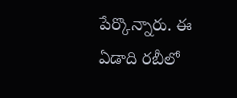పేర్కొన్నారు. ఈ ఏడాది రబీలో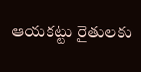ఆయకట్టు రైతులకు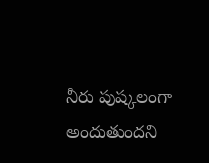నీరు పుష్కలంగా అందుతుందని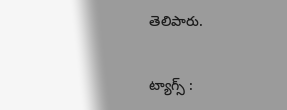తెలిపారు.

ట్యాగ్స్ :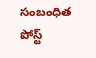సంబంధిత పోస్ట్